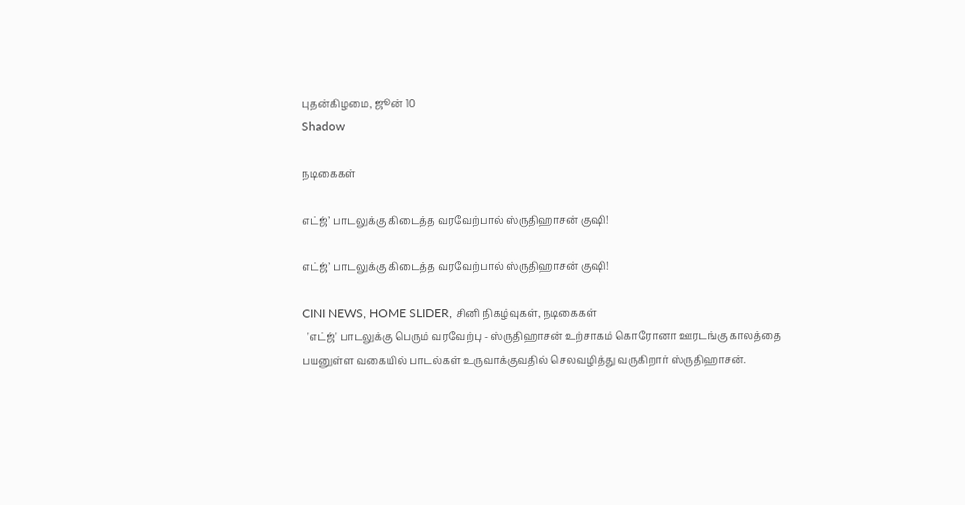புதன்கிழமை, ஜூன் 10
Shadow

நடிகைகள்

எட்ஜ்’ பாடலுக்கு கிடைத்த வரவேற்பால் ஸ்ருதிஹாசன் குஷி!

எட்ஜ்’ பாடலுக்கு கிடைத்த வரவேற்பால் ஸ்ருதிஹாசன் குஷி!

CINI NEWS, HOME SLIDER, சினி நிகழ்வுகள், நடிகைகள்
  'எட்ஜ்' பாடலுக்கு பெரும் வரவேற்பு - ஸ்ருதிஹாசன் உற்சாகம் கொரோனா ஊரடங்கு காலத்தை பயனுள்ள வகையில் பாடல்கள் உருவாக்குவதில் செலவழித்து வருகிறார் ஸ்ருதிஹாசன்.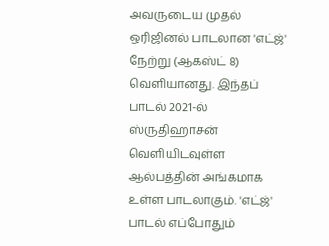அவருடைய முதல் ஒரிஜினல் பாடலான 'எட்ஜ்' நேற்று (ஆகஸ்ட் 8) வெளியானது. இந்தப் பாடல் 2021-ல் ஸ்ருதிஹாசன் வெளியிடவுள்ள ஆல்பத்தின் அங்கமாக உள்ள பாடலாகும். 'எட்ஜ்' பாடல் எப்போதும்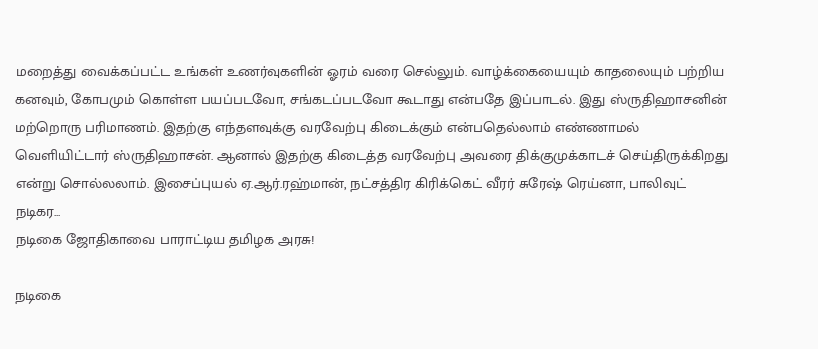மறைத்து வைக்கப்பட்ட உங்கள் உணர்வுகளின் ஓரம் வரை செல்லும். வாழ்க்கையையும் காதலையும் பற்றிய கனவும், கோபமும் கொள்ள பயப்படவோ, சங்கடப்படவோ கூடாது என்பதே இப்பாடல். இது ஸ்ருதிஹாசனின் மற்றொரு பரிமாணம். இதற்கு எந்தளவுக்கு வரவேற்பு கிடைக்கும் என்பதெல்லாம் எண்ணாமல் வெளியிட்டார் ஸ்ருதிஹாசன். ஆனால் இதற்கு கிடைத்த வரவேற்பு அவரை திக்குமுக்காடச் செய்திருக்கிறது என்று சொல்லலாம். இசைப்புயல் ஏ.ஆர்.ரஹ்மான், நட்சத்திர கிரிக்கெட் வீரர் சுரேஷ் ரெய்னா, பாலிவுட் நடிகர...
நடிகை ஜோதிகாவை பாராட்டிய தமிழக அரசு!

நடிகை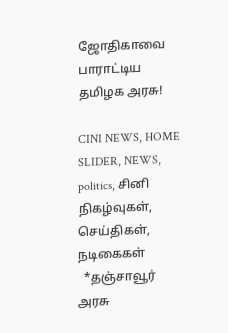ஜோதிகாவை பாராட்டிய தமிழக அரசு!

CINI NEWS, HOME SLIDER, NEWS, politics, சினி நிகழ்வுகள், செய்திகள், நடிகைகள்
  *தஞ்சாவூர் அரசு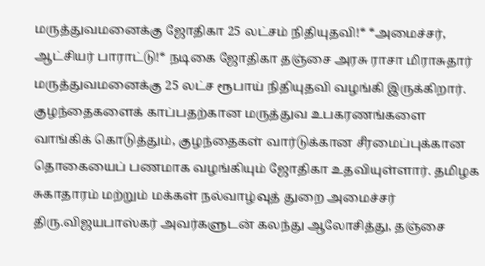மருத்துவமனைக்கு ஜோதிகா 25 லட்சம் நிதியுதவி!* *அமைச்சர், ஆட்சியர் பாராட்டு!* நடிகை ஜோதிகா தஞ்சை அரசு ராசா மிராசுதார் மருத்துவமனைக்கு 25 லட்ச ரூபாய் நிதியுதவி வழங்கி இருக்கிறார். குழந்தைகளைக் காப்பதற்கான மருத்துவ உபகரணங்களை வாங்கிக் கொடுத்தும், குழந்தைகள் வார்டுக்கான சீரமைப்புக்கான தொகையைப் பணமாக வழங்கியும் ஜோதிகா உதவியுள்ளார். தமிழக சுகாதாரம் மற்றும் மக்கள் நல்வாழ்வுத் துறை அமைச்சர் திரு.விஜயபாஸ்கர் அவர்களுடன் கலந்து ஆலோசித்து, தஞ்சை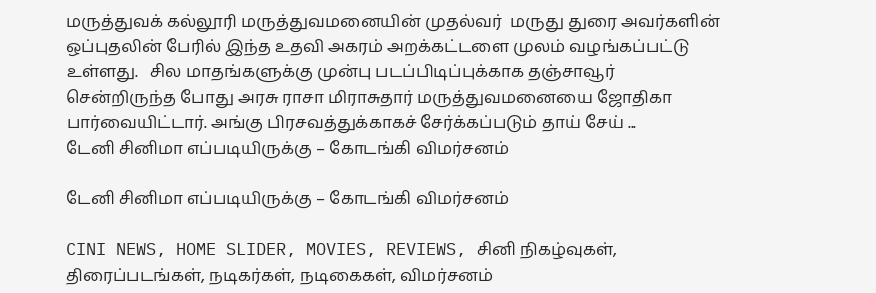மருத்துவக் கல்லூரி மருத்துவமனையின் முதல்வர்  மருது துரை அவர்களின் ஒப்புதலின் பேரில் இந்த உதவி அகரம் அறக்கட்டளை முலம் வழங்கப்பட்டு உள்ளது.   சில மாதங்களுக்கு முன்பு படப்பிடிப்புக்காக தஞ்சாவூர் சென்றிருந்த போது அரசு ராசா மிராசுதார் மருத்துவமனையை ஜோதிகா பார்வையிட்டார். அங்கு பிரசவத்துக்காகச் சேர்க்கப்படும் தாய் சேய் ...
டேனி சினிமா எப்படியிருக்கு – கோடங்கி விமர்சனம்

டேனி சினிமா எப்படியிருக்கு – கோடங்கி விமர்சனம்

CINI NEWS, HOME SLIDER, MOVIES, REVIEWS, சினி நிகழ்வுகள், திரைப்படங்கள், நடிகர்கள், நடிகைகள், விமர்சனம்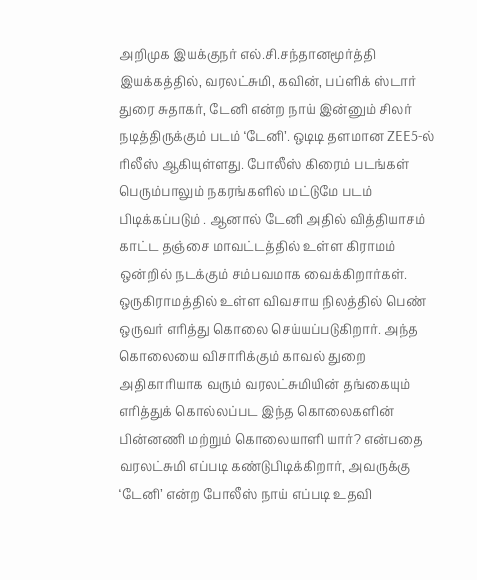அறிமுக இயக்குநர் எல்.சி.சந்தானமூர்த்தி இயக்கத்தில், வரலட்சுமி, கவின், பப்ளிக் ஸ்டார் துரை சுதாகர், டேனி என்ற நாய் இன்னும் சிலர் நடித்திருக்கும் படம் ‘டேனி’. ஒடிடி தளமான ZEE5-ல் ரிலீஸ் ஆகியுள்ளது. போலீஸ் கிரைம் படங்கள் பெரும்பாலும் நகரங்களில் மட்டுமே படம் பிடிக்கப்படும் . ஆனால் டேனி அதில் வித்தியாசம் காட்ட தஞ்சை மாவட்டத்தில் உள்ள கிராமம் ஒன்றில் நடக்கும் சம்பவமாக வைக்கிறார்கள். ஒருகிராமத்தில் உள்ள விவசாய நிலத்தில் பெண் ஒருவர் எரித்து கொலை செய்யப்படுகிறார். அந்த கொலையை விசாரிக்கும் காவல் துறை அதிகாரியாக வரும் வரலட்சுமியின் தங்கையும் எரித்துக் கொல்லப்பட இந்த கொலைகளின் பின்னணி மற்றும் கொலையாளி யார்? என்பதை வரலட்சுமி எப்படி கண்டுபிடிக்கிறார், அவருக்கு ‘டேனி’ என்ற போலீஸ் நாய் எப்படி உதவி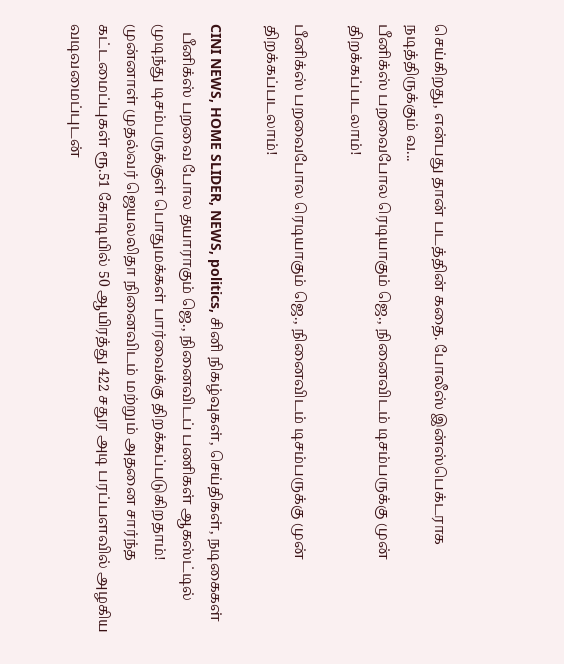செய்கிறது, என்பது தான் படத்தின் கதை. போலீஸ் இன்ஸ்பெக்டராக நடித்திருக்கும் வ...
பீனிக்ஸ் பறவைபோல ரெடியாகும் ஜெ., நினைவிடம் டிசம்பருக்கு முன் திறக்கப்படலாம்!

பீனிக்ஸ் பறவைபோல ரெடியாகும் ஜெ., நினைவிடம் டிசம்பருக்கு முன் திறக்கப்படலாம்!

CINI NEWS, HOME SLIDER, NEWS, politics, சினி நிகழ்வுகள், செய்திகள், நடிகைகள்
  பீனிக்ஸ் பறவை போல தயாராகும் ஜெ., நினைவிடப் பணிகள் ஆகஸ்ட்டில் முடிந்து டிசம்பருக்குள் பொதுமக்கள் பார்வைக்கு திறக்கப்படுகிறதாம்! முன்னாள் முதல்வர் ஜெயலலிதா நினைவிடம் மற்றும் அதனை சார்ந்த கட்டமைப்புகள் ரூ.51 கோடியில் 50 ஆயிரத்து 422 சதுர அடி பரப்பளவில் அழகிய வடிவமைப்புடன்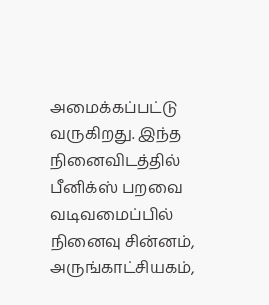அமைக்கப்பட்டு வருகிறது. இந்த நினைவிடத்தில் பீனிக்ஸ் பறவை வடிவமைப்பில் நினைவு சின்னம், அருங்காட்சியகம்,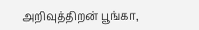அறிவுத்திறன் பூங்கா,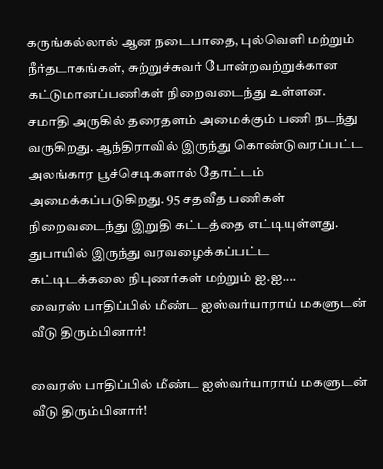கருங்கல்லால் ஆன நடைபாதை, புல்வெளி மற்றும் நீர்தடாகங்கள், சுற்றுச்சுவர் போன்றவற்றுக்கான கட்டுமானப்பணிகள் நிறைவடைந்து உள்ளன. சமாதி அருகில் தரைதளம் அமைக்கும் பணி நடந்து வருகிறது. ஆந்திராவில் இருந்து கொண்டுவரப்பட்ட அலங்கார பூச்செடிகளால் தோட்டம் அமைக்கப்படுகிறது. 95 சதவீத பணிகள் நிறைவடைந்து இறுதி கட்டத்தை எட்டியுள்ளது. துபாயில் இருந்து வரவழைக்கப்பட்ட கட்டிடக்கலை நிபுணர்கள் மற்றும் ஐ.ஐ....
வைரஸ் பாதிப்பில் மீண்ட ஐஸ்வர்யாராய் மகளுடன் வீடு திரும்பினார்!

வைரஸ் பாதிப்பில் மீண்ட ஐஸ்வர்யாராய் மகளுடன் வீடு திரும்பினார்!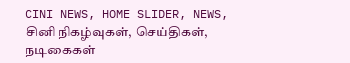CINI NEWS, HOME SLIDER, NEWS, சினி நிகழ்வுகள், செய்திகள், நடிகைகள்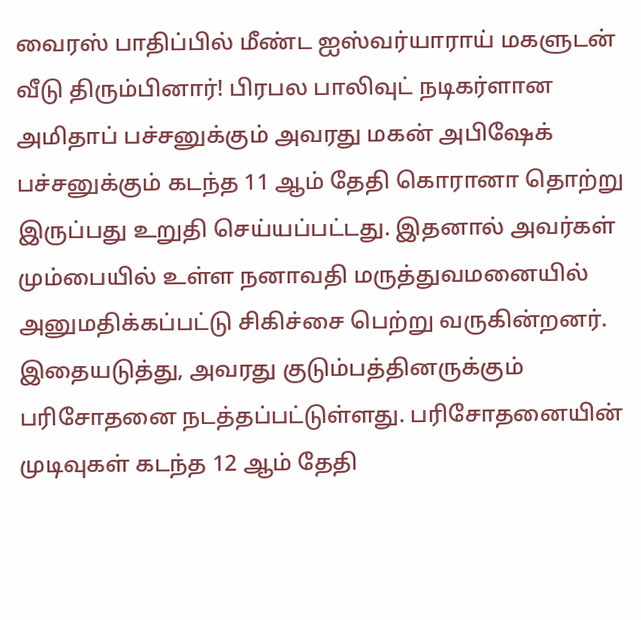வைரஸ் பாதிப்பில் மீண்ட ஐஸ்வர்யாராய் மகளுடன் வீடு திரும்பினார்! பிரபல பாலிவுட் நடிகர்ளான அமிதாப் பச்சனுக்கும் அவரது மகன் அபிஷேக் பச்சனுக்கும் கடந்த 11 ஆம் தேதி கொரானா தொற்று இருப்பது உறுதி செய்யப்பட்டது. இதனால் அவர்கள் மும்பையில் உள்ள நனாவதி மருத்துவமனையில் அனுமதிக்கப்பட்டு சிகிச்சை பெற்று வருகின்றனர். இதையடுத்து, அவரது குடும்பத்தினருக்கும் பரிசோதனை நடத்தப்பட்டுள்ளது. பரிசோதனையின் முடிவுகள் கடந்த 12 ஆம் தேதி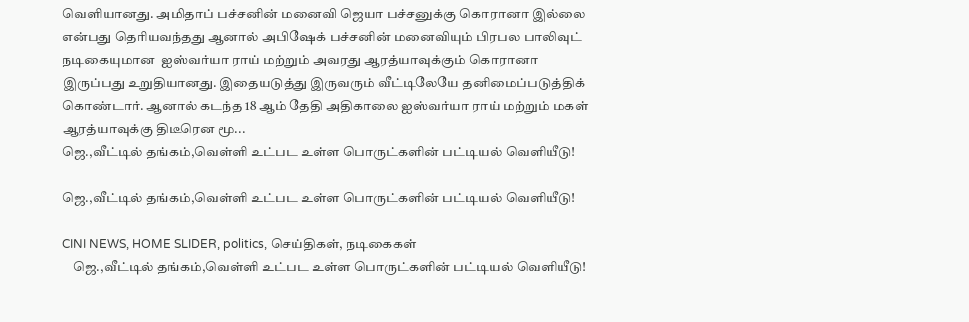வெளியானது. அமிதாப் பச்சனின் மனைவி ஜெயா பச்சனுக்கு கொரானா இல்லை என்பது தெரியவந்தது ஆனால் அபிஷேக் பச்சனின் மனைவியும் பிரபல பாலிவுட் நடிகையுமான  ஐஸ்வர்யா ராய் மற்றும் அவரது ஆரத்யாவுக்கும் கொரானா இருப்பது உறுதியானது. இதையடுத்து இருவரும் வீட்டிலேயே தனிமைப்படுத்திக் கொண்டார். ஆனால் கடந்த 18 ஆம் தேதி அதிகாலை ஐஸ்வர்யா ராய் மற்றும் மகள் ஆரத்யாவுக்கு திடீரென மூ...
ஜெ.,வீட்டில் தங்கம்,வெள்ளி உட்பட உள்ள பொருட்களின் பட்டியல் வெளியீடு!

ஜெ.,வீட்டில் தங்கம்,வெள்ளி உட்பட உள்ள பொருட்களின் பட்டியல் வெளியீடு!

CINI NEWS, HOME SLIDER, politics, செய்திகள், நடிகைகள்
    ஜெ.,வீட்டில் தங்கம்,வெள்ளி உட்பட உள்ள பொருட்களின் பட்டியல் வெளியீடு!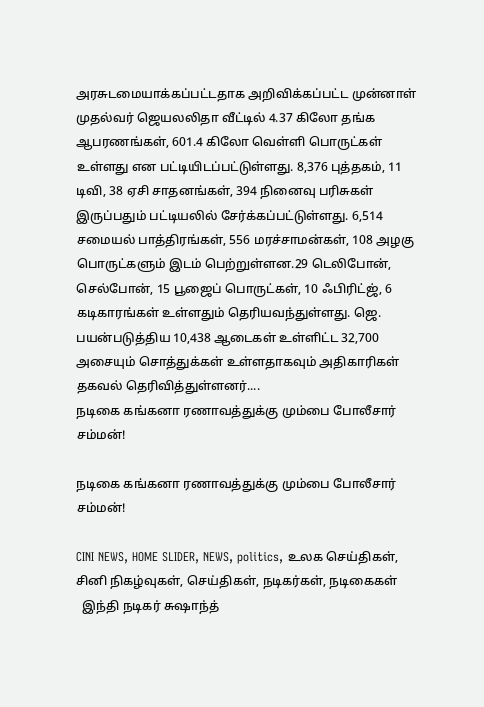அரசுடமையாக்கப்பட்டதாக அறிவிக்கப்பட்ட முன்னாள் முதல்வர் ஜெயலலிதா வீட்டில் 4.37 கிலோ தங்க ஆபரணங்கள், 601.4 கிலோ வெள்ளி பொருட்கள் உள்ளது என பட்டியிடப்பட்டுள்ளது. 8,376 புத்தகம், 11 டிவி, 38 ஏசி சாதனங்கள், 394 நினைவு பரிசுகள் இருப்பதும் பட்டியலில் சேர்க்கப்பட்டுள்ளது. 6,514 சமையல் பாத்திரங்கள், 556 மரச்சாமன்கள், 108 அழகு பொருட்களும் இடம் பெற்றுள்ளன.29 டெலிபோன், செல்போன், 15 பூஜைப் பொருட்கள், 10 ஃபிரிட்ஜ், 6 கடிகாரங்கள் உள்ளதும் தெரியவந்துள்ளது. ஜெ. பயன்படுத்திய 10,438 ஆடைகள் உள்ளிட்ட 32,700 அசையும் சொத்துக்கள் உள்ளதாகவும் அதிகாரிகள் தகவல் தெரிவித்துள்ளனர்....
நடிகை கங்கனா ரணாவத்துக்கு மும்பை போலீசார் சம்மன்!

நடிகை கங்கனா ரணாவத்துக்கு மும்பை போலீசார் சம்மன்!

CINI NEWS, HOME SLIDER, NEWS, politics, உலக செய்திகள், சினி நிகழ்வுகள், செய்திகள், நடிகர்கள், நடிகைகள்
  இந்தி நடிகர் சுஷாந்த்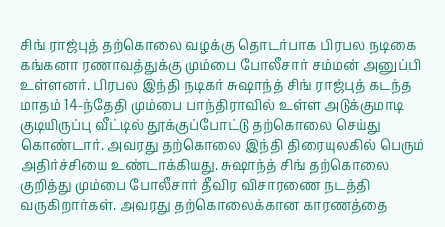சிங் ராஜ்புத் தற்கொலை வழக்கு தொடர்பாக பிரபல நடிகை கங்கனா ரணாவத்துக்கு மும்பை போலீசார் சம்மன் அனுப்பி உள்ளனர். பிரபல இந்தி நடிகர் சுஷாந்த் சிங் ராஜ்புத் கடந்த மாதம் 14-ந்தேதி மும்பை பாந்திராவில் உள்ள அடுக்குமாடி குடியிருப்பு வீட்டில் தூக்குப்போட்டு தற்கொலை செய்து கொண்டார். அவரது தற்கொலை இந்தி திரையுலகில் பெரும் அதிர்ச்சியை உண்டாக்கியது. சுஷாந்த் சிங் தற்கொலை குறித்து மும்பை போலீசார் தீவிர விசாரணை நடத்தி வருகிறார்கள். அவரது தற்கொலைக்கான காரணத்தை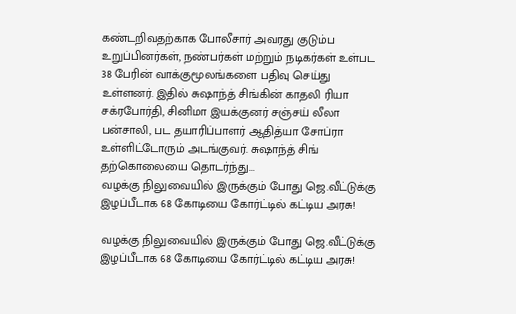கண்டறிவதற்காக போலீசார் அவரது குடும்ப உறுப்பினர்கள், நண்பர்கள் மற்றும் நடிகர்கள் உள்பட 38 பேரின் வாக்குமூலங்களை பதிவு செய்து உள்ளனர். இதில் சுஷாந்த் சிங்கின் காதலி ரியா சக்ரபோர்தி, சினிமா இயக்குனர் சஞ்சய் லீலா பன்சாலி, பட தயாரிப்பாளர் ஆதித்யா சோப்ரா உள்ளிட்டோரும் அடங்குவர். சுஷாந்த் சிங் தற்கொலையை தொடர்ந்து...
வழக்கு நிலுவையில் இருக்கும் போது ஜெ.வீட்டுக்கு இழப்பீடாக 68 கோடியை கோர்ட்டில் கட்டிய அரசு!

வழக்கு நிலுவையில் இருக்கும் போது ஜெ.வீட்டுக்கு இழப்பீடாக 68 கோடியை கோர்ட்டில் கட்டிய அரசு!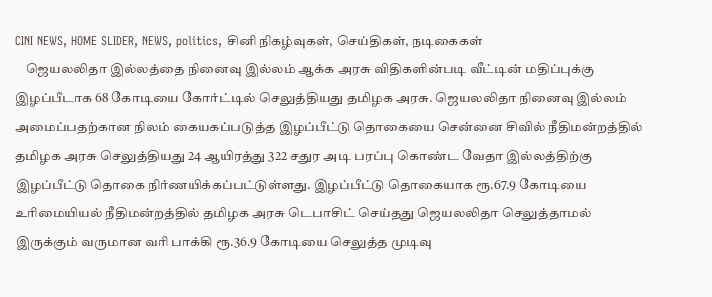CINI NEWS, HOME SLIDER, NEWS, politics, சினி நிகழ்வுகள், செய்திகள், நடிகைகள்
    ஜெயலலிதா இல்லத்தை நினைவு இல்லம் ஆக்க அரசு விதிகளின்படி வீட்டின் மதிப்புக்கு இழப்பீடாக 68 கோடியை கோர்ட்டில் செலுத்தியது தமிழக அரசு. ஜெயலலிதா நினைவு இல்லம் அமைப்பதற்கான நிலம் கையகப்படுத்த இழப்பீட்டு தொகையை சென்னை சிவில் நீதிமன்றத்தில் தமிழக அரசு செலுத்தியது 24 ஆயிரத்து 322 சதுர அடி பரப்பு கொண்ட வேதா இல்லத்திற்கு இழப்பீட்டு தொகை நிர்ணயிக்கப்பட்டுள்ளது. இழப்பீட்டு தொகையாக ரூ.67.9 கோடியை உரிமையியல் நீதிமன்றத்தில் தமிழக அரசு டெபாசிட் செய்தது ஜெயலலிதா செலுத்தாமல் இருக்கும் வருமான வரி பாக்கி ரூ.36.9 கோடியை செலுத்த முடிவு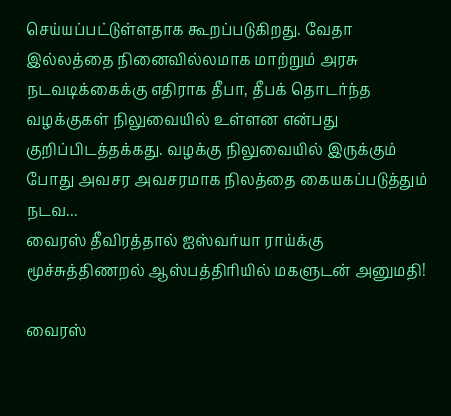செய்யப்பட்டுள்ளதாக கூறப்படுகிறது. வேதா இல்லத்தை நினைவில்லமாக மாற்றும் அரசு நடவடிக்கைக்கு எதிராக தீபா, தீபக் தொடர்ந்த வழக்குகள் நிலுவையில் உள்ளன என்பது குறிப்பிடத்தக்கது. வழக்கு நிலுவையில் இருக்கும் போது அவசர அவசரமாக நிலத்தை கையகப்படுத்தும் நடவ...
வைரஸ் தீவிரத்தால் ஐஸ்வர்யா ராய்க்கு மூச்சுத்திணறல் ஆஸ்பத்திரியில் மகளுடன் அனுமதி!

வைரஸ்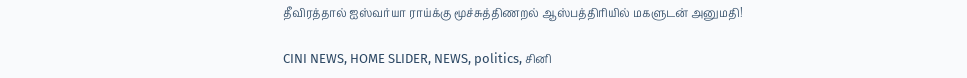தீவிரத்தால் ஐஸ்வர்யா ராய்க்கு மூச்சுத்திணறல் ஆஸ்பத்திரியில் மகளுடன் அனுமதி!

CINI NEWS, HOME SLIDER, NEWS, politics, சினி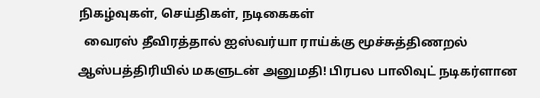நிகழ்வுகள், செய்திகள், நடிகைகள்
  வைரஸ் தீவிரத்தால் ஐஸ்வர்யா ராய்க்கு மூச்சுத்திணறல் ஆஸ்பத்திரியில் மகளுடன் அனுமதி! பிரபல பாலிவுட் நடிகர்ளான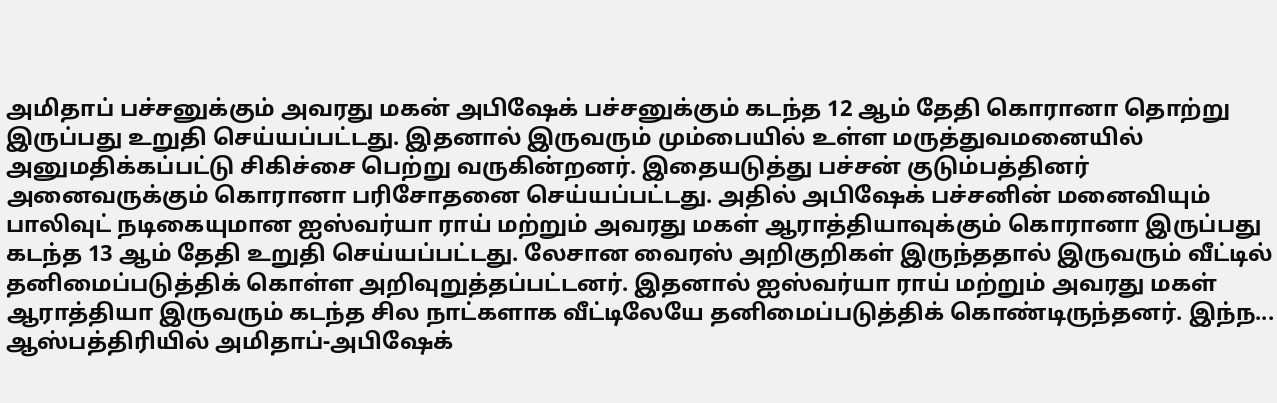அமிதாப் பச்சனுக்கும் அவரது மகன் அபிஷேக் பச்சனுக்கும் கடந்த 12 ஆம் தேதி கொரானா தொற்று இருப்பது உறுதி செய்யப்பட்டது. இதனால் இருவரும் மும்பையில் உள்ள மருத்துவமனையில் அனுமதிக்கப்பட்டு சிகிச்சை பெற்று வருகின்றனர். இதையடுத்து பச்சன் குடும்பத்தினர் அனைவருக்கும் கொரானா பரிசோதனை செய்யப்பட்டது. அதில் அபிஷேக் பச்சனின் மனைவியும் பாலிவுட் நடிகையுமான ஐஸ்வர்யா ராய் மற்றும் அவரது மகள் ஆராத்தியாவுக்கும் கொரானா இருப்பது கடந்த 13 ஆம் தேதி உறுதி செய்யப்பட்டது. லேசான வைரஸ் அறிகுறிகள் இருந்ததால் இருவரும் வீட்டில் தனிமைப்படுத்திக் கொள்ள அறிவுறுத்தப்பட்டனர். இதனால் ஐஸ்வர்யா ராய் மற்றும் அவரது மகள் ஆராத்தியா இருவரும் கடந்த சில நாட்களாக வீட்டிலேயே தனிமைப்படுத்திக் கொண்டிருந்தனர். இந்ந...
ஆஸ்பத்திரியில் அமிதாப்-அபிஷேக்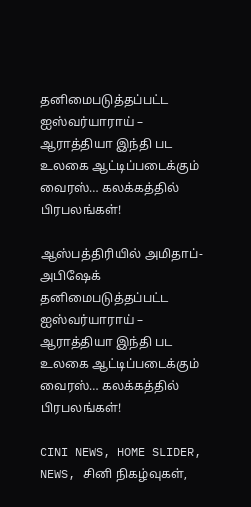தனிமைபடுத்தப்பட்ட ஐஸ்வர்யாராய் – ஆராத்தியா இந்தி பட உலகை ஆட்டிப்படைக்கும் வைரஸ்… கலக்கத்தில் பிரபலங்கள்!

ஆஸ்பத்திரியில் அமிதாப்-அபிஷேக் தனிமைபடுத்தப்பட்ட ஐஸ்வர்யாராய் – ஆராத்தியா இந்தி பட உலகை ஆட்டிப்படைக்கும் வைரஸ்… கலக்கத்தில் பிரபலங்கள்!

CINI NEWS, HOME SLIDER, NEWS, சினி நிகழ்வுகள்,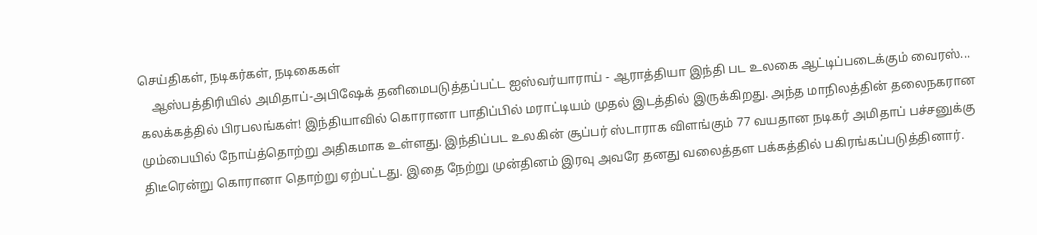செய்திகள், நடிகர்கள், நடிகைகள்
    ஆஸ்பத்திரியில் அமிதாப்-அபிஷேக் தனிமைபடுத்தப்பட்ட ஐஸ்வர்யாராய் - ஆராத்தியா இந்தி பட உலகை ஆட்டிப்படைக்கும் வைரஸ்... கலக்கத்தில் பிரபலங்கள்! இந்தியாவில் கொரானா பாதிப்பில் மராட்டியம் முதல் இடத்தில் இருக்கிறது. அந்த மாநிலத்தின் தலைநகரான மும்பையில் நோய்த்தொற்று அதிகமாக உள்ளது. இந்திப்பட உலகின் சூப்பர் ஸ்டாராக விளங்கும் 77 வயதான நடிகர் அமிதாப் பச்சனுக்கு திடீரென்று கொரானா தொற்று ஏற்பட்டது. இதை நேற்று முன்தினம் இரவு அவரே தனது வலைத்தள பக்கத்தில் பகிரங்கப்படுத்தினார்.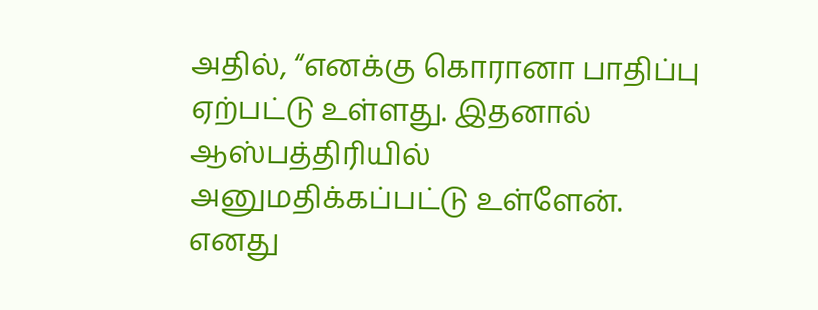அதில், “எனக்கு கொரானா பாதிப்பு ஏற்பட்டு உள்ளது. இதனால் ஆஸ்பத்திரியில் அனுமதிக்கப்பட்டு உள்ளேன். எனது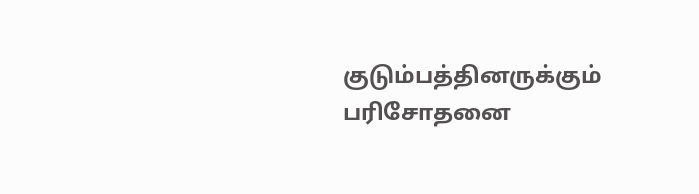குடும்பத்தினருக்கும் பரிசோதனை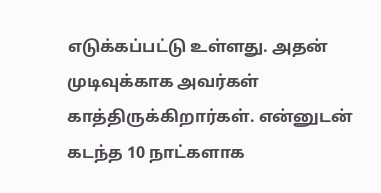எடுக்கப்பட்டு உள்ளது. அதன் முடிவுக்காக அவர்கள் காத்திருக்கிறார்கள். என்னுடன் கடந்த 10 நாட்களாக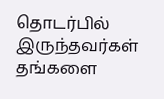தொடர்பில் இருந்தவர்கள் தங்களை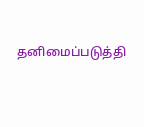தனிமைப்படுத்தி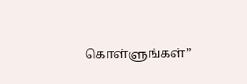கொள்ளுங்கள்”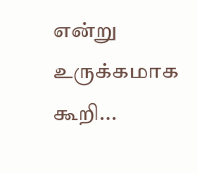என்று உருக்கமாக கூறி...